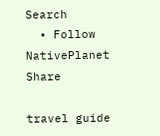Search
  • Follow NativePlanet
Share

travel guide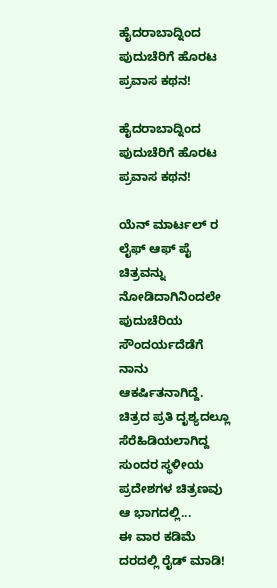ಹೈದರಾಬಾದ್ನಿಂದ ಪುದುಚೆರಿಗೆ ಹೊರಟ ಪ್ರವಾಸ ಕಥನ!

ಹೈದರಾಬಾದ್ನಿಂದ ಪುದುಚೆರಿಗೆ ಹೊರಟ ಪ್ರವಾಸ ಕಥನ!

ಯೆನ್ ಮಾರ್ಟಲ್ ರ ಲೈಫ್ ಆಫ್ ಪೈ ಚಿತ್ರವನ್ನು ನೋಡಿದಾಗಿನಿಂದಲೇ ಪುದುಚೆರಿಯ ಸೌಂದರ್ಯದೆಡೆಗೆ ನಾನು ಆಕರ್ಷಿತನಾಗಿದ್ದೆ. ಚಿತ್ರದ ಪ್ರತಿ ದೃಶ್ಯದಲ್ಲೂ ಸೆರೆಹಿಡಿಯಲಾಗಿದ್ದ ಸುಂದರ ಸ್ಥಳೀಯ ಪ್ರದೇಶಗಳ ಚಿತ್ರಣವು ಆ ಭಾಗದಲ್ಲಿ...
ಈ ವಾರ ಕಡಿಮೆ ದರದಲ್ಲಿ ರೈಡ್ ಮಾಡಿ!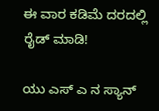ಈ ವಾರ ಕಡಿಮೆ ದರದಲ್ಲಿ ರೈಡ್ ಮಾಡಿ!

ಯು ಎಸ್ ಎ ನ ಸ್ಯಾನ್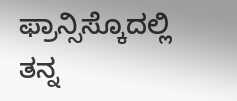ಫ್ರಾನ್ಸಿಸ್ಕೊದಲ್ಲಿ ತನ್ನ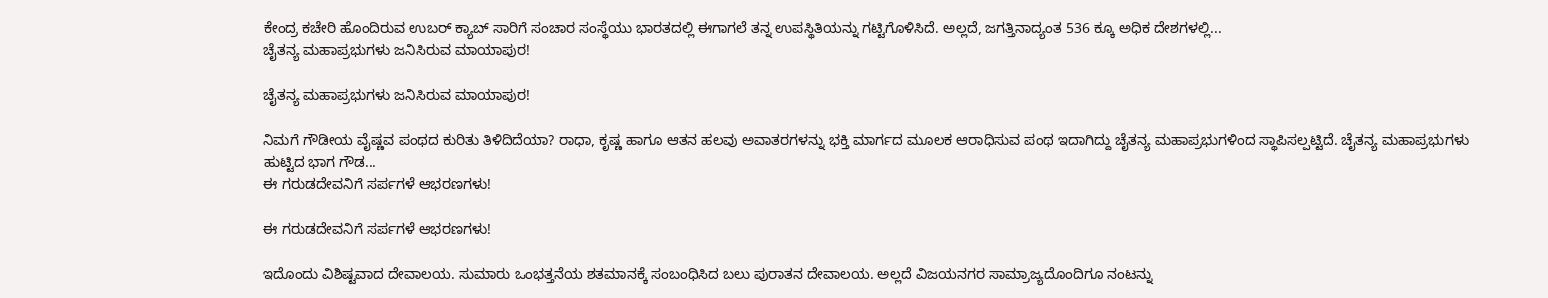ಕೇಂದ್ರ ಕಚೇರಿ ಹೊಂದಿರುವ ಉಬರ್ ಕ್ಯಾಬ್ ಸಾರಿಗೆ ಸಂಚಾರ ಸಂಸ್ಥೆಯು ಭಾರತದಲ್ಲಿ ಈಗಾಗಲೆ ತನ್ನ ಉಪಸ್ಥಿತಿಯನ್ನು ಗಟ್ಟಿಗೊಳಿಸಿದೆ. ಅಲ್ಲದೆ, ಜಗತ್ತಿನಾದ್ಯಂತ 536 ಕ್ಕೂ ಅಧಿಕ ದೇಶಗಳಲ್ಲಿ...
ಚೈತನ್ಯ ಮಹಾಪ್ರಭುಗಳು ಜನಿಸಿರುವ ಮಾಯಾಪುರ!

ಚೈತನ್ಯ ಮಹಾಪ್ರಭುಗಳು ಜನಿಸಿರುವ ಮಾಯಾಪುರ!

ನಿಮಗೆ ಗೌಡೀಯ ವೈಷ್ಣವ ಪಂಥದ ಕುರಿತು ತಿಳಿದಿದೆಯಾ? ರಾಧಾ, ಕೃಷ್ಣ ಹಾಗೂ ಆತನ ಹಲವು ಅವಾತರಗಳನ್ನು ಭಕ್ತಿ ಮಾರ್ಗದ ಮೂಲಕ ಆರಾಧಿಸುವ ಪಂಥ ಇದಾಗಿದ್ದು ಚೈತನ್ಯ ಮಹಾಪ್ರಭುಗಳಿಂದ ಸ್ಥಾಪಿಸಲ್ಪಟ್ಟಿದೆ. ಚೈತನ್ಯ ಮಹಾಪ್ರಭುಗಳು ಹುಟ್ಟಿದ ಭಾಗ ಗೌಡ...
ಈ ಗರುಡದೇವನಿಗೆ ಸರ್ಪಗಳೆ ಆಭರಣಗಳು!

ಈ ಗರುಡದೇವನಿಗೆ ಸರ್ಪಗಳೆ ಆಭರಣಗಳು!

ಇದೊಂದು ವಿಶಿಷ್ಟವಾದ ದೇವಾಲಯ. ಸುಮಾರು ಒಂಭತ್ತನೆಯ ಶತಮಾನಕ್ಕೆ ಸಂಬಂಧಿಸಿದ ಬಲು ಪುರಾತನ ದೇವಾಲಯ. ಅಲ್ಲದೆ ವಿಜಯನಗರ ಸಾಮ್ರಾಜ್ಯದೊಂದಿಗೂ ನಂಟನ್ನು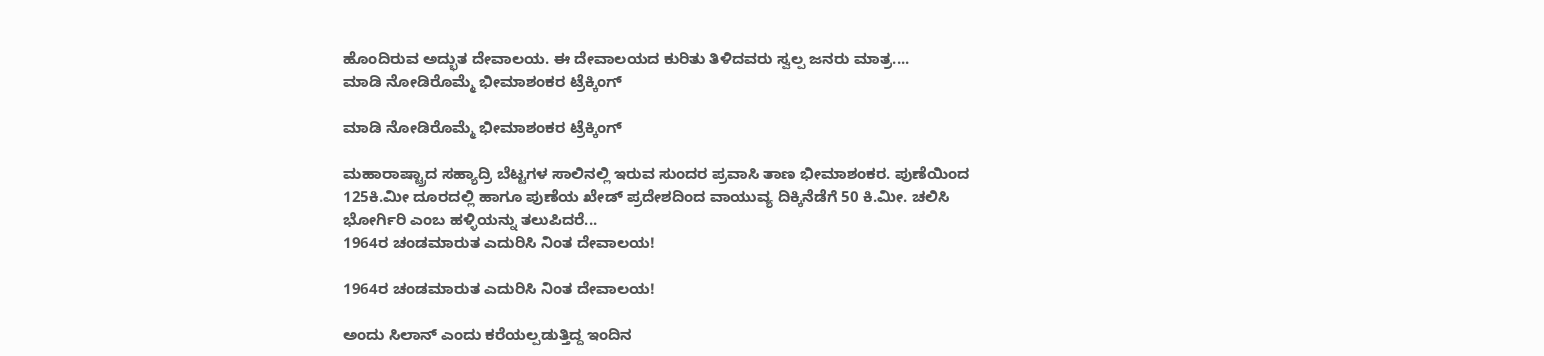ಹೊಂದಿರುವ ಅದ್ಭುತ ದೇವಾಲಯ. ಈ ದೇವಾಲಯದ ಕುರಿತು ತಿಳಿದವರು ಸ್ವಲ್ಪ ಜನರು ಮಾತ್ರ....
ಮಾಡಿ ನೋಡಿರೊಮ್ಮೆ ಭೀಮಾಶಂಕರ ಟ್ರೆಕ್ಕಿಂಗ್

ಮಾಡಿ ನೋಡಿರೊಮ್ಮೆ ಭೀಮಾಶಂಕರ ಟ್ರೆಕ್ಕಿಂಗ್

ಮಹಾರಾಷ್ಟ್ರಾದ ಸಹ್ಯಾದ್ರಿ ಬೆಟ್ಟಗಳ ಸಾಲಿನಲ್ಲಿ ಇರುವ ಸುಂದರ ಪ್ರವಾಸಿ ತಾಣ ಭೀಮಾಶಂಕರ. ಪುಣೆಯಿಂದ 125ಕಿ.ಮೀ ದೂರದಲ್ಲಿ ಹಾಗೂ ಪುಣೆಯ ಖೇಡ್ ಪ್ರದೇಶದಿಂದ ವಾಯುವ್ಯ ದಿಕ್ಕಿನೆಡೆಗೆ 50 ಕಿ.ಮೀ. ಚಲಿಸಿ ಭೋರ್ಗಿರಿ ಎಂಬ ಹಳ್ಳಿಯನ್ನು ತಲುಪಿದರೆ...
1964ರ ಚಂಡಮಾರುತ ಎದುರಿಸಿ ನಿಂತ ದೇವಾಲಯ!

1964ರ ಚಂಡಮಾರುತ ಎದುರಿಸಿ ನಿಂತ ದೇವಾಲಯ!

ಅಂದು ಸಿಲಾನ್ ಎಂದು ಕರೆಯಲ್ಪಡುತ್ತಿದ್ದ ಇಂದಿನ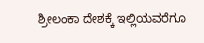ಶ್ರೀಲಂಕಾ ದೇಶಕ್ಕೆ ಇಲ್ಲಿಯವರೆಗೂ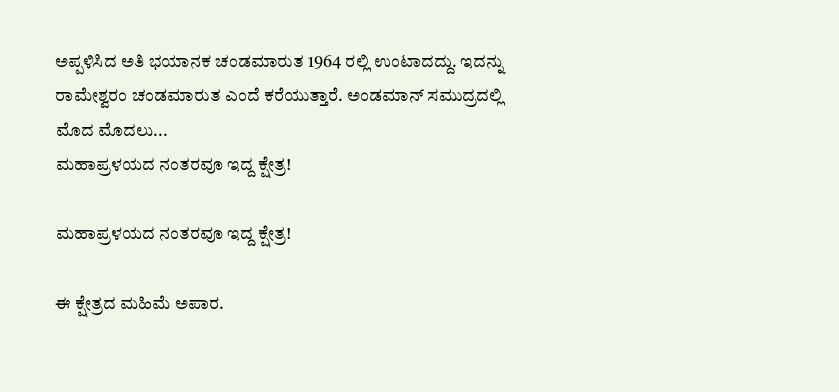ಅಪ್ಪಳಿಸಿದ ಅತಿ ಭಯಾನಕ ಚಂಡಮಾರುತ 1964 ರಲ್ಲಿ ಉಂಟಾದದ್ದು. ಇದನ್ನು ರಾಮೇಶ್ವರಂ ಚಂಡಮಾರುತ ಎಂದೆ ಕರೆಯುತ್ತಾರೆ. ಅಂಡಮಾನ್ ಸಮುದ್ರದಲ್ಲಿ ಮೊದ ಮೊದಲು...
ಮಹಾಪ್ರಳಯದ ನಂತರವೂ ಇದ್ದ ಕ್ಷೇತ್ರ!

ಮಹಾಪ್ರಳಯದ ನಂತರವೂ ಇದ್ದ ಕ್ಷೇತ್ರ!

ಈ ಕ್ಷೇತ್ರದ ಮಹಿಮೆ ಅಪಾರ.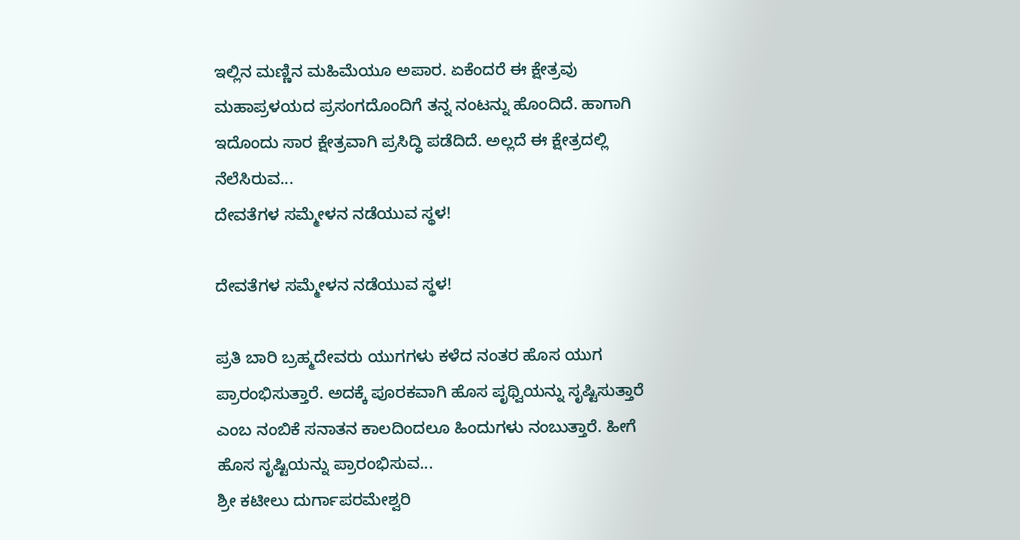ಇಲ್ಲಿನ ಮಣ್ಣಿನ ಮಹಿಮೆಯೂ ಅಪಾರ. ಏಕೆಂದರೆ ಈ ಕ್ಷೇತ್ರವು ಮಹಾಪ್ರಳಯದ ಪ್ರಸಂಗದೊಂದಿಗೆ ತನ್ನ ನಂಟನ್ನು ಹೊಂದಿದೆ. ಹಾಗಾಗಿ ಇದೊಂದು ಸಾರ ಕ್ಷೇತ್ರವಾಗಿ ಪ್ರಸಿದ್ಧಿ ಪಡೆದಿದೆ. ಅಲ್ಲದೆ ಈ ಕ್ಷೇತ್ರದಲ್ಲಿ ನೆಲೆಸಿರುವ...
ದೇವತೆಗಳ ಸಮ್ಮೇಳನ ನಡೆಯುವ ಸ್ಥಳ!

ದೇವತೆಗಳ ಸಮ್ಮೇಳನ ನಡೆಯುವ ಸ್ಥಳ!

ಪ್ರತಿ ಬಾರಿ ಬ್ರಹ್ಮದೇವರು ಯುಗಗಳು ಕಳೆದ ನಂತರ ಹೊಸ ಯುಗ ಪ್ರಾರಂಭಿಸುತ್ತಾರೆ. ಅದಕ್ಕೆ ಪೂರಕವಾಗಿ ಹೊಸ ಪೃಥ್ವಿಯನ್ನು ಸೃಷ್ಟಿಸುತ್ತಾರೆ ಎಂಬ ನಂಬಿಕೆ ಸನಾತನ ಕಾಲದಿಂದಲೂ ಹಿಂದುಗಳು ನಂಬುತ್ತಾರೆ. ಹೀಗೆ ಹೊಸ ಸೃಷ್ಟಿಯನ್ನು ಪ್ರಾರಂಭಿಸುವ...
ಶ್ರೀ ಕಟೀಲು ದುರ್ಗಾಪರಮೇಶ್ವರಿ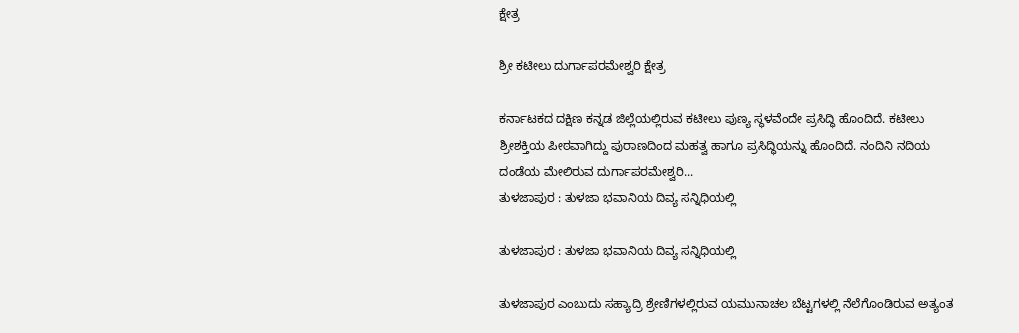ಕ್ಷೇತ್ರ

ಶ್ರೀ ಕಟೀಲು ದುರ್ಗಾಪರಮೇಶ್ವರಿ ಕ್ಷೇತ್ರ

ಕರ್ನಾಟಕದ ದಕ್ಷಿಣ ಕನ್ನಡ ಜಿಲ್ಲೆಯಲ್ಲಿರುವ ಕಟೀಲು ಪುಣ್ಯ ಸ್ಥಳವೆಂದೇ ಪ್ರಸಿದ್ಧಿ ಹೊಂದಿದೆ. ಕಟೀಲು ಶ್ರೀಶಕ್ತಿಯ ಪೀಠವಾಗಿದ್ದು ಪುರಾಣದಿಂದ ಮಹತ್ವ ಹಾಗೂ ಪ್ರಸಿದ್ಧಿಯನ್ನು ಹೊಂದಿದೆ. ನಂದಿನಿ ನದಿಯ ದಂಡೆಯ ಮೇಲಿರುವ ದುರ್ಗಾಪರಮೇಶ್ವರಿ...
ತುಳಜಾಪುರ : ತುಳಜಾ ಭವಾನಿಯ ದಿವ್ಯ ಸನ್ನಿಧಿಯಲ್ಲಿ

ತುಳಜಾಪುರ : ತುಳಜಾ ಭವಾನಿಯ ದಿವ್ಯ ಸನ್ನಿಧಿಯಲ್ಲಿ

ತುಳಜಾಪುರ ಎಂಬುದು ಸಹ್ಯಾದ್ರಿ ಶ್ರೇಣಿಗಳಲ್ಲಿರುವ ಯಮುನಾಚಲ ಬೆಟ್ಟಗಳಲ್ಲಿ ನೆಲೆಗೊಂಡಿರುವ ಅತ್ಯಂತ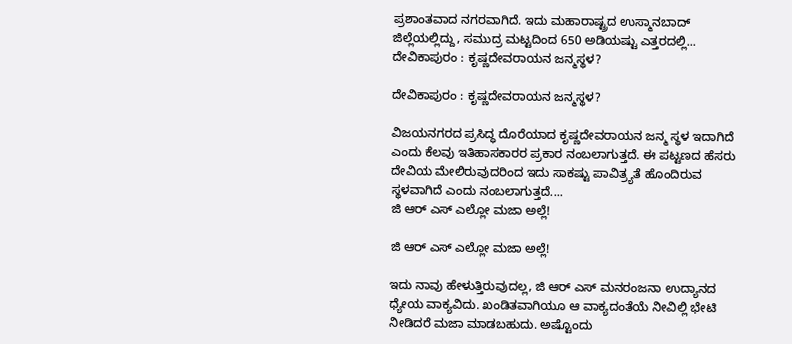ಪ್ರಶಾಂತವಾದ ನಗರವಾಗಿದೆ. ಇದು ಮಹಾರಾಷ್ಟ್ರದ ಉಸ್ಮಾನಬಾದ್ ಜಿಲ್ಲೆಯಲ್ಲಿದ್ದು, ಸಮುದ್ರ ಮಟ್ಟದಿಂದ 650 ಅಡಿಯಷ್ಟು ಎತ್ತರದಲ್ಲಿ...
ದೇವಿಕಾಪುರಂ : ಕೃಷ್ಣದೇವರಾಯನ ಜನ್ಮಸ್ಥಳ?

ದೇವಿಕಾಪುರಂ : ಕೃಷ್ಣದೇವರಾಯನ ಜನ್ಮಸ್ಥಳ?

ವಿಜಯನಗರದ ಪ್ರಸಿದ್ಧ ದೊರೆಯಾದ ಕೃಷ್ಣದೇವರಾಯನ ಜನ್ಮ ಸ್ಥಳ ಇದಾಗಿದೆ ಎಂದು ಕೆಲವು ಇತಿಹಾಸಕಾರರ ಪ್ರಕಾರ ನಂಬಲಾಗುತ್ತದೆ. ಈ ಪಟ್ಟಣದ ಹೆಸರು ದೇವಿಯ ಮೇಲಿರುವುದರಿಂದ ಇದು ಸಾಕಷ್ಟು ಪಾವಿತ್ರ್ಯತೆ ಹೊಂದಿರುವ ಸ್ಥಳವಾಗಿದೆ ಎಂದು ನಂಬಲಾಗುತ್ತದೆ....
ಜಿ ಆರ್ ಎಸ್ ಎಲ್ಲೋ ಮಜಾ ಅಲ್ಲೆ!

ಜಿ ಆರ್ ಎಸ್ ಎಲ್ಲೋ ಮಜಾ ಅಲ್ಲೆ!

ಇದು ನಾವು ಹೇಳುತ್ತಿರುವುದಲ್ಲ, ಜಿ ಆರ್ ಎಸ್ ಮನರಂಜನಾ ಉದ್ಯಾನದ ಧ್ಯೇಯ ವಾಕ್ಯವಿದು. ಖಂಡಿತವಾಗಿಯೂ ಆ ವಾಕ್ಯದಂತೆಯೆ ನೀವಿಲ್ಲಿ ಭೇಟಿ ನೀಡಿದರೆ ಮಜಾ ಮಾಡಬಹುದು. ಅಷ್ಟೊಂದು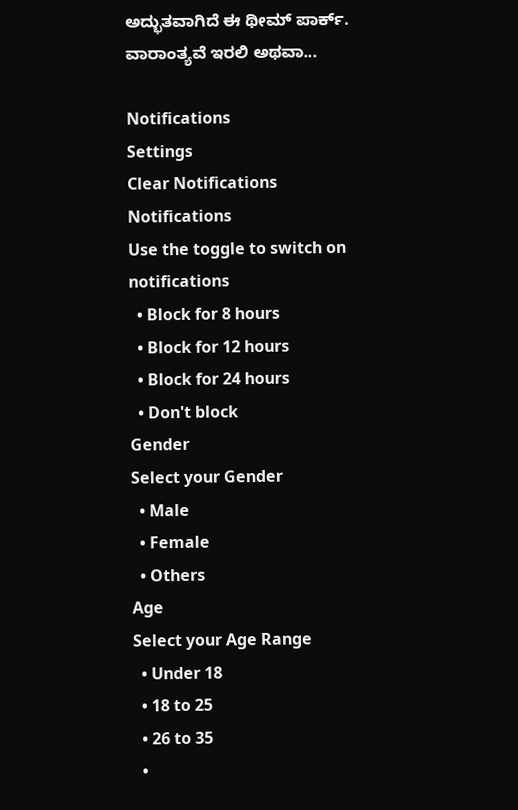ಅದ್ಭುತವಾಗಿದೆ ಈ ಥೀಮ್ ಪಾರ್ಕ್. ವಾರಾಂತ್ಯವೆ ಇರಲಿ ಅಥವಾ...

Notifications
Settings
Clear Notifications
Notifications
Use the toggle to switch on notifications
  • Block for 8 hours
  • Block for 12 hours
  • Block for 24 hours
  • Don't block
Gender
Select your Gender
  • Male
  • Female
  • Others
Age
Select your Age Range
  • Under 18
  • 18 to 25
  • 26 to 35
  •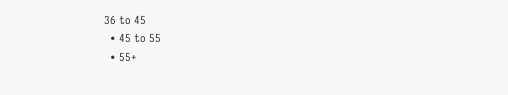36 to 45
  • 45 to 55
  • 55+